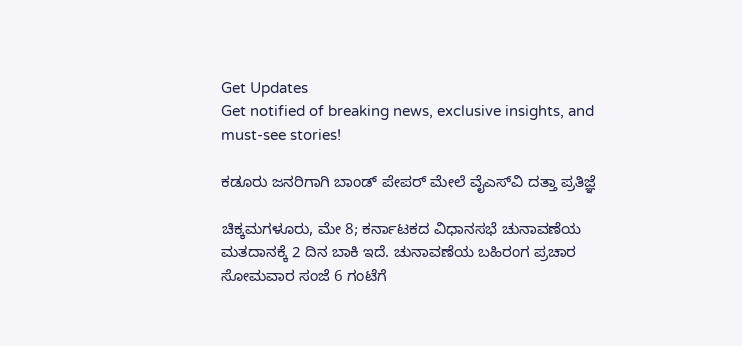Get Updates
Get notified of breaking news, exclusive insights, and must-see stories!

ಕಡೂರು ಜನರಿಗಾಗಿ ಬಾಂಡ್‌ ಪೇಪರ್ ಮೇಲೆ ವೈಎಸ್‌ವಿ ದತ್ತಾ ಪ್ರತಿಜ್ಞೆ

ಚಿಕ್ಕಮಗಳೂರು, ಮೇ 8; ಕರ್ನಾಟಕದ ವಿಧಾನಸಭೆ ಚುನಾವಣೆಯ ಮತದಾನಕ್ಕೆ 2 ದಿನ ಬಾಕಿ ಇದೆ. ಚುನಾವಣೆಯ ಬಹಿರಂಗ ಪ್ರಚಾರ ಸೋಮವಾರ ಸಂಜೆ 6 ಗಂಟೆಗೆ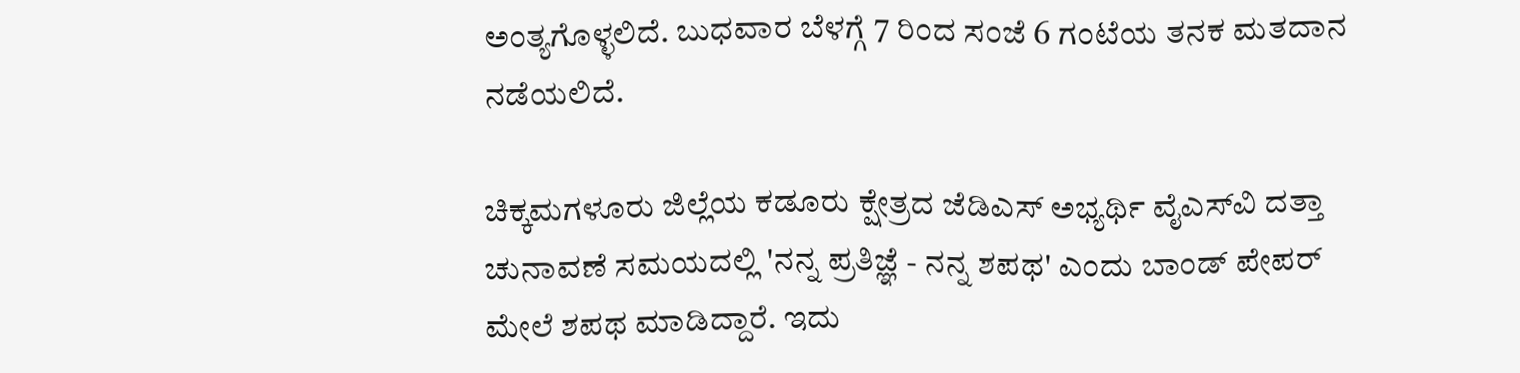ಅಂತ್ಯಗೊಳ್ಳಲಿದೆ. ಬುಧವಾರ ಬೆಳಗ್ಗೆ 7 ರಿಂದ ಸಂಜೆ 6 ಗಂಟೆಯ ತನಕ ಮತದಾನ ನಡೆಯಲಿದೆ.

ಚಿಕ್ಕಮಗಳೂರು ಜಿಲ್ಲೆಯ ಕಡೂರು ಕ್ಷೇತ್ರದ ಜೆಡಿಎಸ್ ಅಭ್ಯರ್ಥಿ ವೈಎಸ್‌ವಿ ದತ್ತಾ ಚುನಾವಣೆ ಸಮಯದಲ್ಲಿ 'ನನ್ನ ಪ್ರತಿಜ್ಞೆ - ನನ್ನ ಶಪಥ' ಎಂದು ಬಾಂಡ್ ಪೇಪರ್‌ ಮೇಲೆ ಶಪಥ ಮಾಡಿದ್ದಾರೆ. ಇದು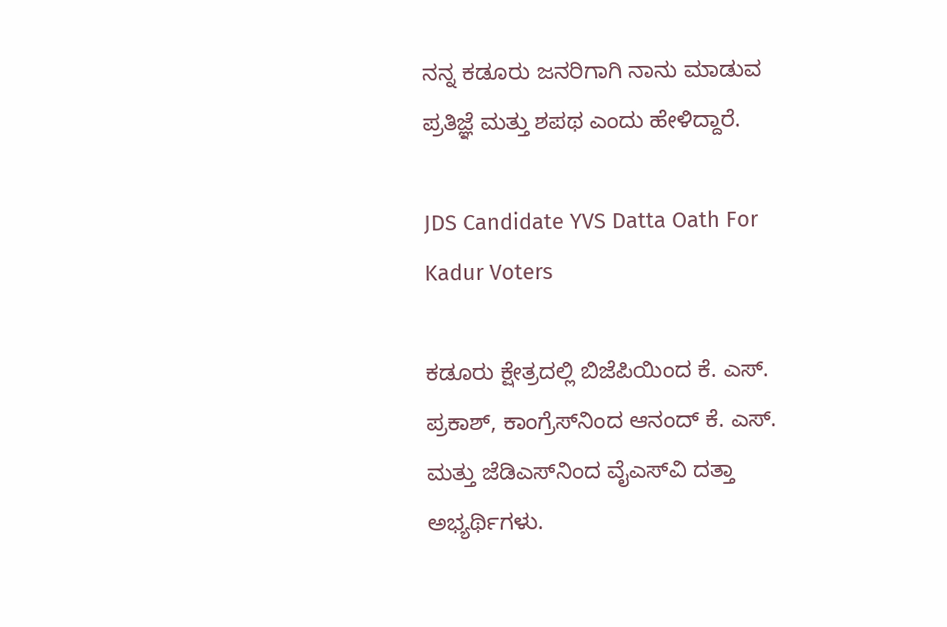ನನ್ನ ಕಡೂರು ಜನರಿಗಾಗಿ ನಾನು ಮಾಡುವ ಪ್ರತಿಜ್ಞೆ ಮತ್ತು ಶಪಥ ಎಂದು ಹೇಳಿದ್ದಾರೆ.

JDS Candidate YVS Datta Oath For Kadur Voters

ಕಡೂರು ಕ್ಷೇತ್ರದಲ್ಲಿ ಬಿಜೆಪಿಯಿಂದ ಕೆ. ಎಸ್. ಪ್ರಕಾಶ್‌, ಕಾಂಗ್ರೆಸ್‌ನಿಂದ ಆನಂದ್ ಕೆ. ಎಸ್. ಮತ್ತು ಜೆಡಿಎಸ್‌ನಿಂದ ವೈಎಸ್‌ವಿ ದತ್ತಾ ಅಭ್ಯರ್ಥಿಗಳು.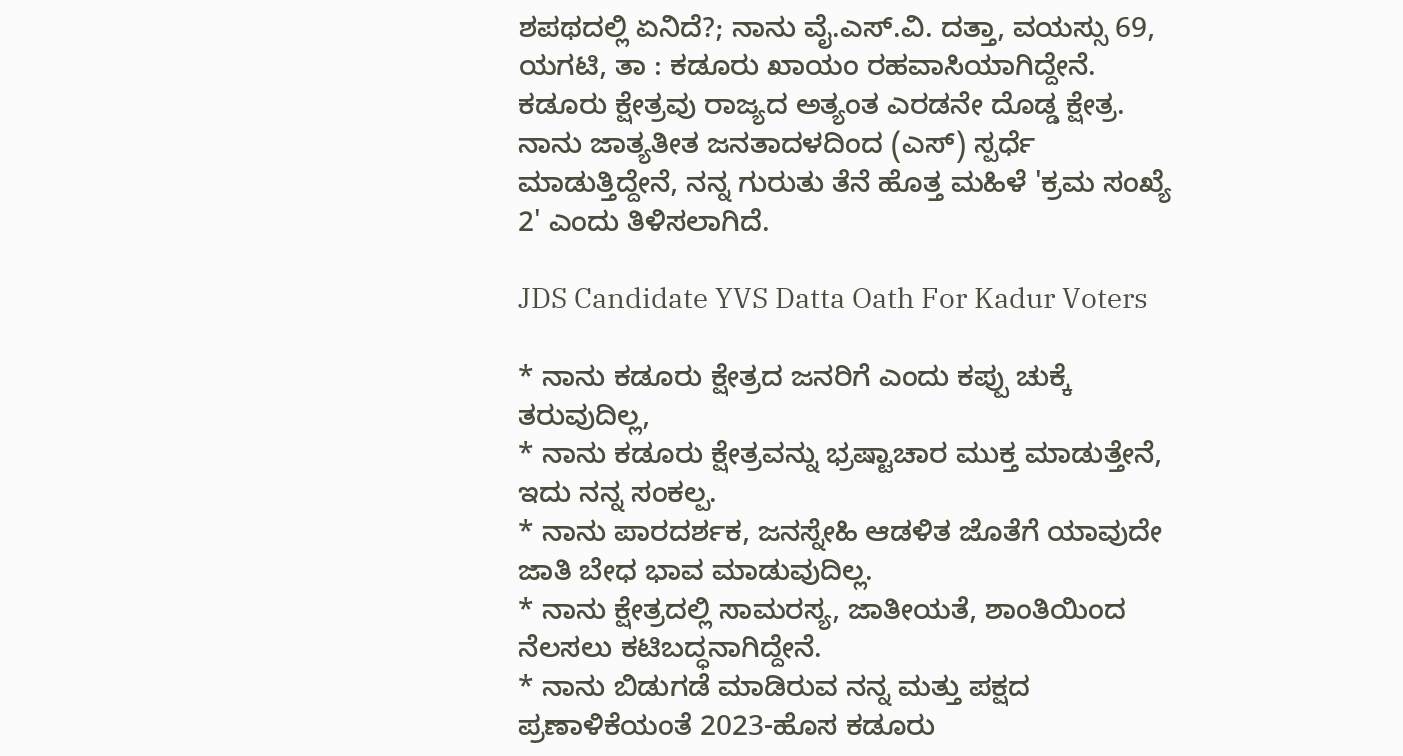ಶಪಥದಲ್ಲಿ ಏನಿದೆ?; ನಾನು ವೈ.ಎಸ್.ವಿ. ದತ್ತಾ, ವಯಸ್ಸು 69, ಯಗಟಿ, ತಾ : ಕಡೂರು ಖಾಯಂ ರಹವಾಸಿಯಾಗಿದ್ದೇನೆ. ಕಡೂರು ಕ್ಷೇತ್ರವು ರಾಜ್ಯದ ಅತ್ಯಂತ ಎರಡನೇ ದೊಡ್ಡ ಕ್ಷೇತ್ರ. ನಾನು ಜಾತ್ಯತೀತ ಜನತಾದಳದಿಂದ (ಎಸ್) ಸ್ಪರ್ಧೆ ಮಾಡುತ್ತಿದ್ದೇನೆ, ನನ್ನ ಗುರುತು ತೆನೆ ಹೊತ್ತ ಮಹಿಳೆ 'ಕ್ರಮ ಸಂಖ್ಯೆ 2' ಎಂದು ತಿಳಿಸಲಾಗಿದೆ.

JDS Candidate YVS Datta Oath For Kadur Voters

* ನಾನು ಕಡೂರು ಕ್ಷೇತ್ರದ ಜನರಿಗೆ ಎಂದು ಕಪ್ಪು ಚುಕ್ಕೆ ತರುವುದಿಲ್ಲ,
* ನಾನು ಕಡೂರು ಕ್ಷೇತ್ರವನ್ನು ಭ್ರಷ್ಟಾಚಾರ ಮುಕ್ತ ಮಾಡುತ್ತೇನೆ, ಇದು ನನ್ನ ಸಂಕಲ್ಪ.
* ನಾನು ಪಾರದರ್ಶಕ, ಜನಸ್ನೇಹಿ ಆಡಳಿತ ಜೊತೆಗೆ ಯಾವುದೇ ಜಾತಿ ಬೇಧ ಭಾವ ಮಾಡುವುದಿಲ್ಲ.
* ನಾನು ಕ್ಷೇತ್ರದಲ್ಲಿ ಸಾಮರಸ್ಯ, ಜಾತೀಯತೆ, ಶಾಂತಿಯಿಂದ ನೆಲಸಲು ಕಟಿಬದ್ಧನಾಗಿದ್ದೇನೆ.
* ನಾನು ಬಿಡುಗಡೆ ಮಾಡಿರುವ ನನ್ನ ಮತ್ತು ಪಕ್ಷದ ಪ್ರಣಾಳಿಕೆಯಂತೆ 2023-ಹೊಸ ಕಡೂರು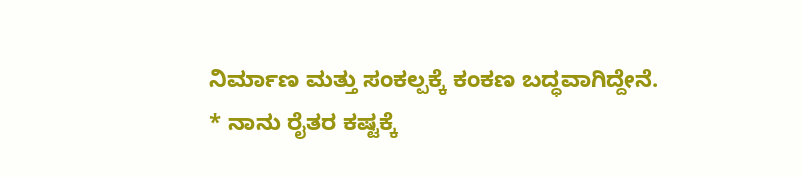ನಿರ್ಮಾಣ ಮತ್ತು ಸಂಕಲ್ಪಕ್ಕೆ ಕಂಕಣ ಬದ್ಧವಾಗಿದ್ದೇನೆ.
* ನಾನು ರೈತರ ಕಷ್ಟಕ್ಕೆ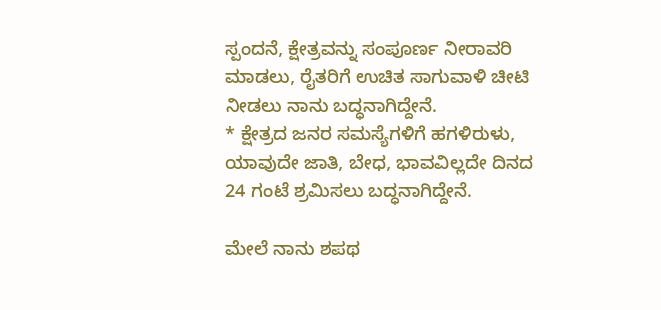ಸ್ಪಂದನೆ, ಕ್ಷೇತ್ರವನ್ನು ಸಂಪೂರ್ಣ ನೀರಾವರಿ ಮಾಡಲು, ರೈತರಿಗೆ ಉಚಿತ ಸಾಗುವಾಳಿ ಚೀಟಿ ನೀಡಲು ನಾನು ಬದ್ಧನಾಗಿದ್ದೇನೆ.
* ಕ್ಷೇತ್ರದ ಜನರ ಸಮಸ್ಯೆಗಳಿಗೆ ಹಗಳಿರುಳು, ಯಾವುದೇ ಜಾತಿ, ಬೇಧ, ಭಾವವಿಲ್ಲದೇ ದಿನದ 24 ಗಂಟೆ ಶ್ರಮಿಸಲು ಬದ್ಧನಾಗಿದ್ದೇನೆ.

ಮೇಲೆ ನಾನು ಶಪಥ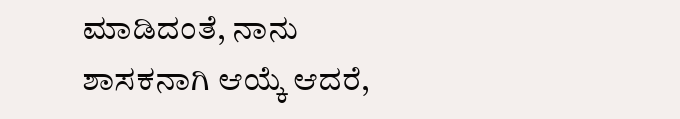ಮಾಡಿದಂತೆ, ನಾನು ಶಾಸಕನಾಗಿ ಆಯ್ಕೆ ಆದರೆ,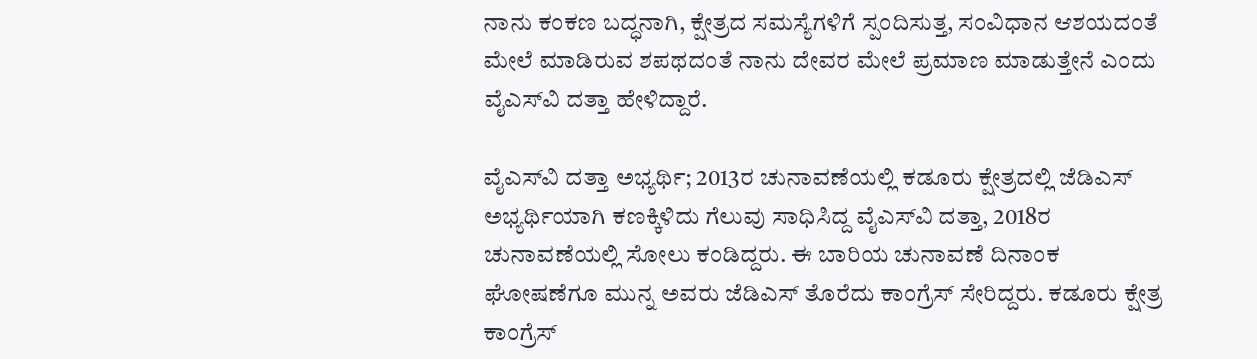ನಾನು ಕಂಕಣ ಬದ್ಧನಾಗಿ, ಕ್ಷೇತ್ರದ ಸಮಸ್ಯೆಗಳಿಗೆ ಸ್ಪಂದಿಸುತ್ತ, ಸಂವಿಧಾನ ಆಶಯದಂತೆ ಮೇಲೆ ಮಾಡಿರುವ ಶಪಥದಂತೆ ನಾನು ದೇವರ ಮೇಲೆ ಪ್ರಮಾಣ ಮಾಡುತ್ತೇನೆ ಎಂದು ವೈಎಸ್‌ವಿ ದತ್ತಾ ಹೇಳಿದ್ದಾರೆ.

ವೈಎಸ್‌ವಿ ದತ್ತಾ ಅಭ್ಯರ್ಥಿ; 2013ರ ಚುನಾವಣೆಯಲ್ಲಿ ಕಡೂರು ಕ್ಷೇತ್ರದಲ್ಲಿ ಜೆಡಿಎಸ್ ಅಭ್ಯರ್ಥಿಯಾಗಿ ಕಣಕ್ಕಿಳಿದು ಗೆಲುವು ಸಾಧಿಸಿದ್ದ ವೈಎಸ್‌ವಿ ದತ್ತಾ, 2018ರ ಚುನಾವಣೆಯಲ್ಲಿ ಸೋಲು ಕಂಡಿದ್ದರು. ಈ ಬಾರಿಯ ಚುನಾವಣೆ ದಿನಾಂಕ ಘೋಷಣೆಗೂ ಮುನ್ನ ಅವರು ಜೆಡಿಎಸ್ ತೊರೆದು ಕಾಂಗ್ರೆಸ್ ಸೇರಿದ್ದರು. ಕಡೂರು ಕ್ಷೇತ್ರ ಕಾಂಗ್ರೆಸ್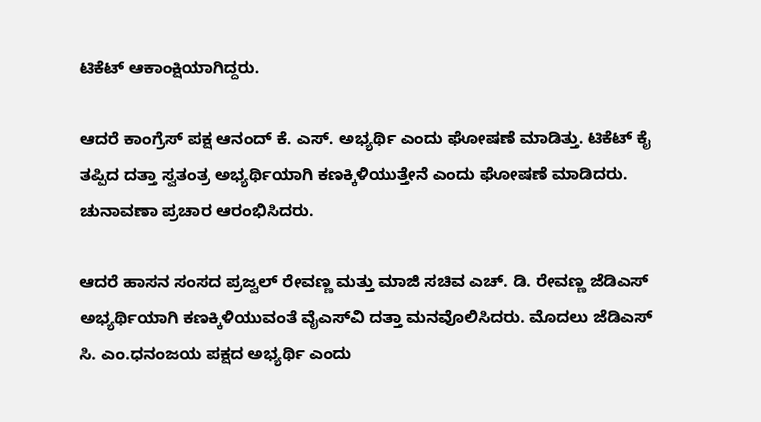ಟಿಕೆಟ್ ಆಕಾಂಕ್ಷಿಯಾಗಿದ್ದರು.

ಆದರೆ ಕಾಂಗ್ರೆಸ್ ಪಕ್ಷ ಆನಂದ್ ಕೆ. ಎಸ್. ಅಭ್ಯರ್ಥಿ ಎಂದು ಘೋಷಣೆ ಮಾಡಿತ್ತು. ಟಿಕೆಟ್ ಕೈ ತಪ್ಪಿದ ದತ್ತಾ ಸ್ವತಂತ್ರ ಅಭ್ಯರ್ಥಿಯಾಗಿ ಕಣಕ್ಕಿಳಿಯುತ್ತೇನೆ ಎಂದು ಘೋಷಣೆ ಮಾಡಿದರು. ಚುನಾವಣಾ ಪ್ರಚಾರ ಆರಂಭಿಸಿದರು.

ಆದರೆ ಹಾಸನ ಸಂಸದ ಪ್ರಜ್ವಲ್ ರೇವಣ್ಣ ಮತ್ತು ಮಾಜಿ ಸಚಿವ ಎಚ್. ಡಿ. ರೇವಣ್ಣ ಜೆಡಿಎಸ್ ಅಭ್ಯರ್ಥಿಯಾಗಿ ಕಣಕ್ಕಿಳಿಯುವಂತೆ ವೈಎಸ್‌ವಿ ದತ್ತಾ ಮನವೊಲಿಸಿದರು. ಮೊದಲು ಜೆಡಿಎಸ್ ಸಿ. ಎಂ.ಧನಂಜಯ ಪಕ್ಷದ ಅಭ್ಯರ್ಥಿ ಎಂದು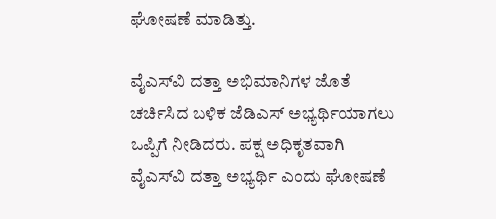ಘೋಷಣೆ ಮಾಡಿತ್ತು.

ವೈಎಸ್‌ವಿ ದತ್ತಾ ಅಭಿಮಾನಿಗಳ ಜೊತೆ ಚರ್ಚಿಸಿದ ಬಳಿಕ ಜೆಡಿಎಸ್ ಅಭ್ಯರ್ಥಿಯಾಗಲು ಒಪ್ಪಿಗೆ ನೀಡಿದರು. ಪಕ್ಷ ಅಧಿಕೃತವಾಗಿ ವೈಎಸ್‌ವಿ ದತ್ತಾ ಅಭ್ಯರ್ಥಿ ಎಂದು ಘೋಷಣೆ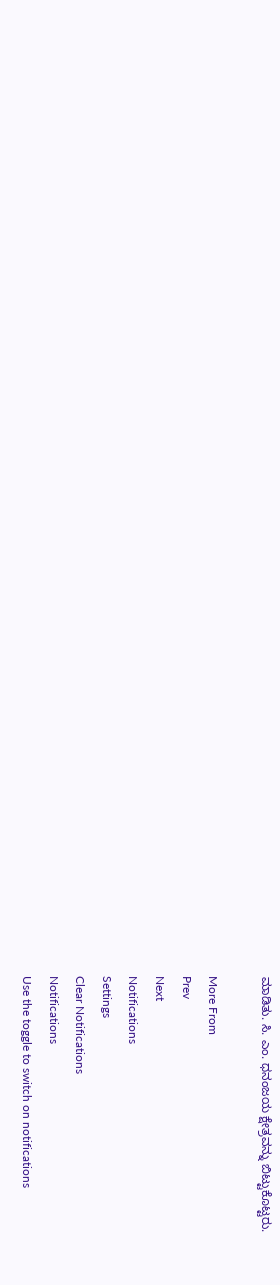ಮಾಡಿತು. ಸಿ. ಎಂ. ಧನಂಜಯ ಕ್ಷೇತ್ರವನ್ನು ಬಿಟ್ಟುಕೊಟ್ಟರು.

More From
Prev
Next
Notifications
Settings
Clear Notifications
Notifications
Use the toggle to switch on notifications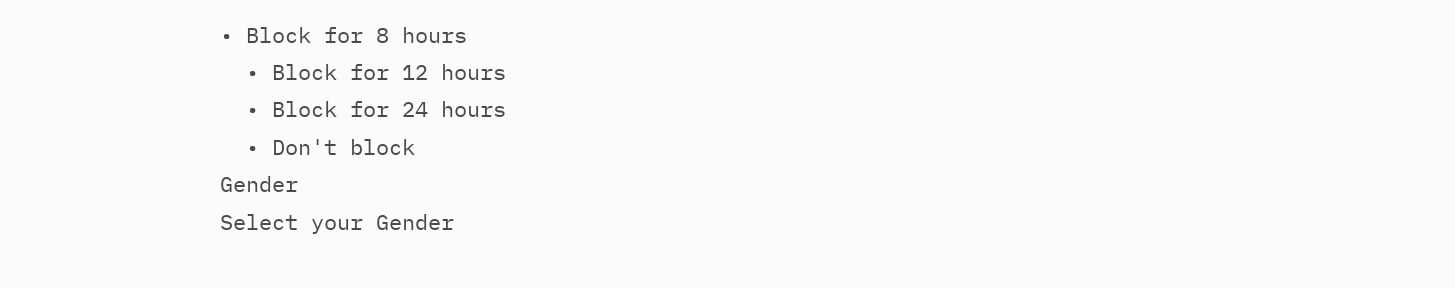• Block for 8 hours
  • Block for 12 hours
  • Block for 24 hours
  • Don't block
Gender
Select your Gender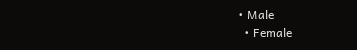• Male
  • Female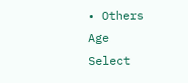• Others
Age
Select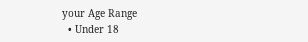your Age Range
  • Under 18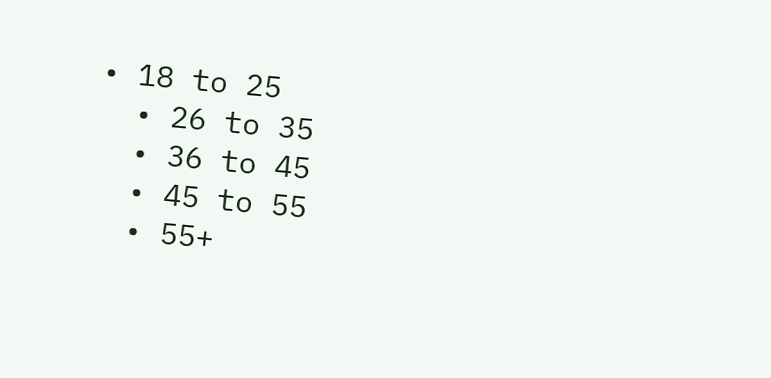• 18 to 25
  • 26 to 35
  • 36 to 45
  • 45 to 55
  • 55+